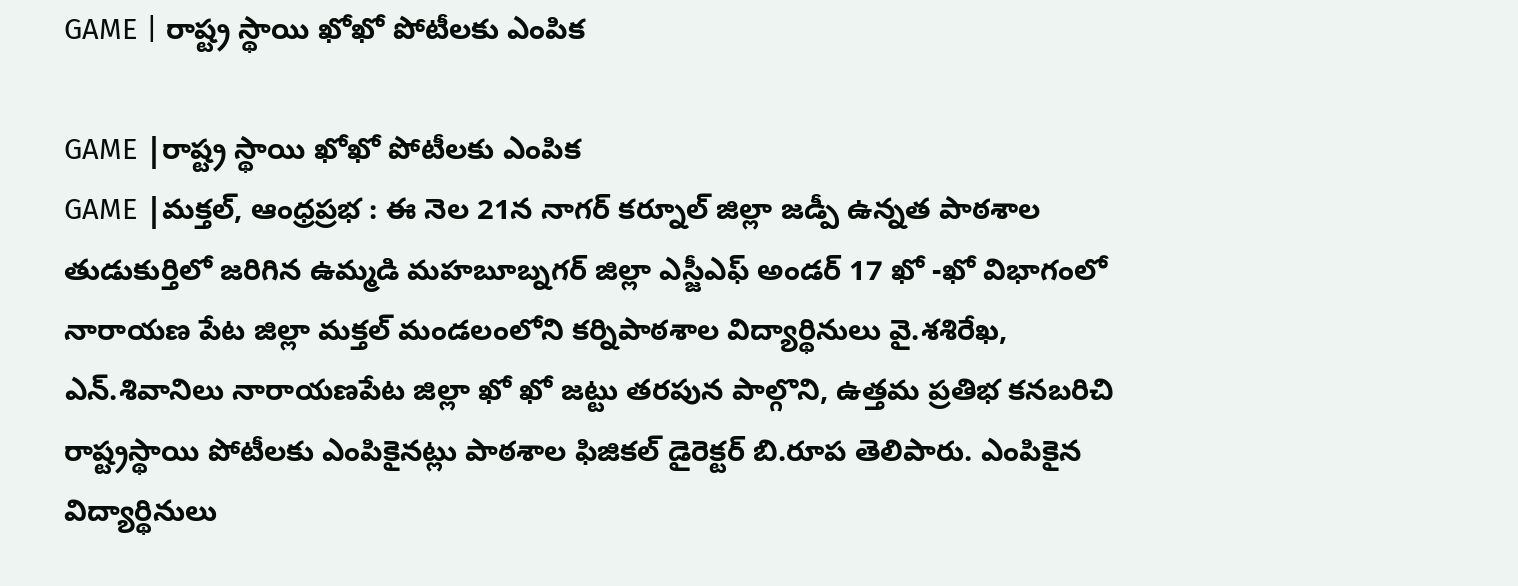GAME | రాష్ట్ర స్థాయి ఖోఖో పోటీలకు ఎంపిక

GAME |రాష్ట్ర స్థాయి ఖోఖో పోటీలకు ఎంపిక
GAME |మక్తల్, ఆంధ్రప్రభ : ఈ నెల 21న నాగర్ కర్నూల్ జిల్లా జడ్పీ ఉన్నత పాఠశాల తుడుకుర్తిలో జరిగిన ఉమ్మడి మహబూబ్నగర్ జిల్లా ఎస్జీఎఫ్ అండర్ 17 ఖో -ఖో విభాగంలో నారాయణ పేట జిల్లా మక్తల్ మండలంలోని కర్నిపాఠశాల విద్యార్థినులు వై.శశిరేఖ, ఎన్.శివానిలు నారాయణపేట జిల్లా ఖో ఖో జట్టు తరపున పాల్గొని, ఉత్తమ ప్రతిభ కనబరిచి రాష్ట్రస్థాయి పోటీలకు ఎంపికైనట్లు పాఠశాల ఫిజికల్ డైరెక్టర్ బి.రూప తెలిపారు. ఎంపికైన విద్యార్థినులు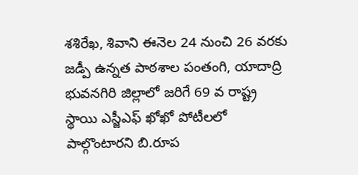శశిరేఖ, శివాని ఈనెల 24 నుంచి 26 వరకు జడ్పీ ఉన్నత పాఠశాల పంతంగి, యాదాద్రి భువనగిరి జిల్లాలో జరిగే 69 వ రాష్ట్ర స్థాయి ఎస్జీఎఫ్ ఖోఖో పోటీలలో పాల్గొంటారని బి.రూప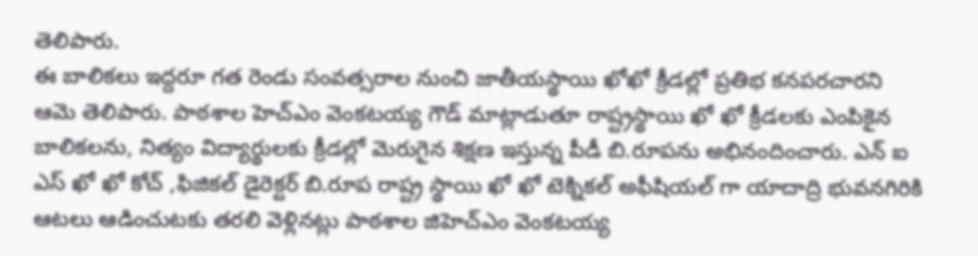తెలిపారు.
ఈ బాలికలు ఇద్దరూ గత రెండు సంవత్సరాల నుంచి జాతీయస్థాయి ఖోఖో క్రీడల్లో ప్రతిభ కనపరచారని ఆమె తెలిపారు. పాఠశాల హెచ్ఎం వెంకటయ్య గౌడ్ మాట్లాడుతూ రాష్ట్రస్థాయి ఖో ఖో క్రీడలకు ఎంపికైన బాలికలను, నిత్యం విద్యార్థులకు క్రీడల్లో మెరుగైన శిక్షణ ఇస్తున్న పీడీ బి.రూపను అభినందించారు. ఎన్ ఐ ఎస్ ఖో ఖో కోచ్ ,ఫిజికల్ డైరెక్టర్ బి.రూప రాష్ట్ర స్థాయి ఖో ఖో టెక్నికల్ అఫీషియల్ గా యాదాద్రి భువనగిరికి ఆటలు ఆడించుటకు తరలి వెళ్లినట్లు పాఠశాల జిహెచ్ఎం వెంకటయ్య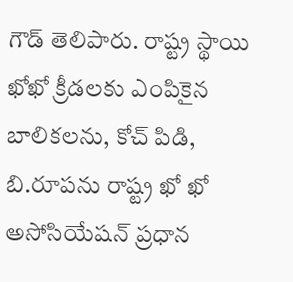గౌడ్ తెలిపారు. రాష్ట్ర స్థాయి ఖోఖో క్రీడలకు ఎంపికైన బాలికలను, కోచ్ పిడి, బి.రూపను రాష్ట్ర ఖో ఖో అసోసియేషన్ ప్రధాన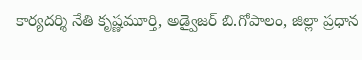కార్యదర్శి నేతి కృష్ణమూర్తి, అడ్వైజర్ బి.గోపాలం, జిల్లా ప్రధాన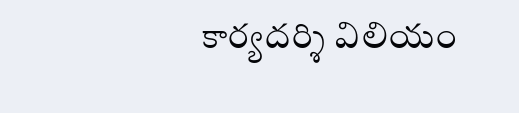కార్యదర్శి విలియం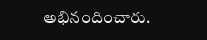అభినందించారు.